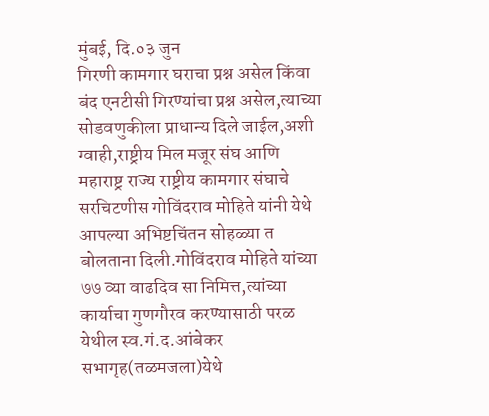मुंबई, दि.०३ जुन
गिरणी कामगार घराचा प्रश्न असेल किंवा बंद एनटीसी गिरण्यांचा प्रश्न असेल,त्याच्या सोडवणुकीला प्राधान्य दिले जाईल,अशी ग्वाही,राष्ट्रीय मिल मजूर संघ आणि महाराष्ट्र राज्य राष्ट्रीय कामगार संघाचे सरचिटणीस गोविंदराव मोहिते यांनी येथे आपल्या अभिष्टचिंतन सोहळ्या त बोलताना दिली.गोविंदराव मोहिते यांच्या ७७ व्या वाढदिव सा निमित्त,त्यांच्या कार्याचा गुणगौरव करण्यासाठी परळ येथील स्व.गं.द.आंबेकर सभागृह(तळमजला)येथे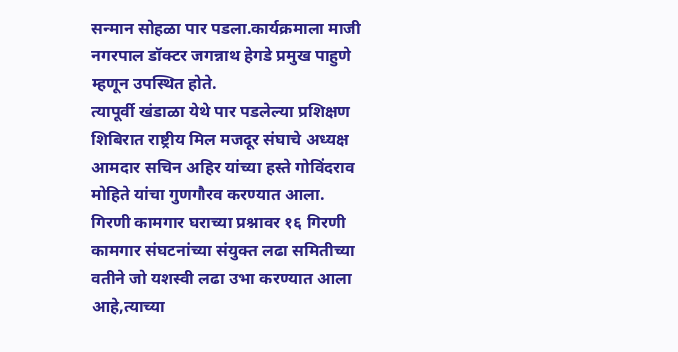सन्मान सोहळा पार पडला.कार्यक्रमाला माजी नगरपाल डॉक्टर जगन्नाथ हेगडे प्रमुख पाहुणे म्हणून उपस्थित होते.
त्यापूर्वी खंडाळा येथे पार पडलेल्या प्रशिक्षण शिबिरात राष्ट्रीय मिल मजदूर संघाचे अध्यक्ष आमदार सचिन अहिर यांच्या हस्ते गोविंदराव मोहिते यांचा गुणगौरव करण्यात आला.
गिरणी कामगार घराच्या प्रश्नावर १६ गिरणी कामगार संघटनांच्या संयुक्त लढा समितीच्या वतीने जो यशस्वी लढा उभा करण्यात आला आहे,त्याच्या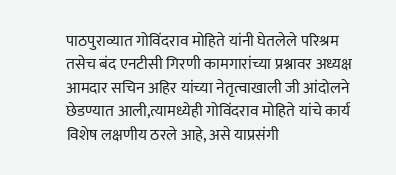पाठपुराव्यात गोविंदराव मोहिते यांनी घेतलेले परिश्रम तसेच बंद एनटीसी गिरणी कामगारांच्या प्रश्नावर अध्यक्ष आमदार सचिन अहिर यांच्या नेतृत्वाखाली जी आंदोलने छेडण्यात आली,त्यामध्येही गोविंदराव मोहिते यांचे कार्य विशेष लक्षणीय ठरले आहे, असे याप्रसंगी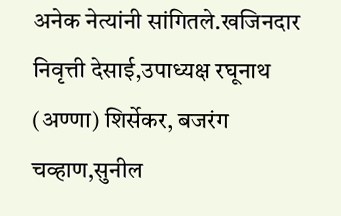अनेक नेत्यांनी सांगितले.खजिनदार निवृत्ती देसाई,उपाध्यक्ष रघूनाथ (अण्णा) शिर्सेकर, बजरंग चव्हाण,सुनील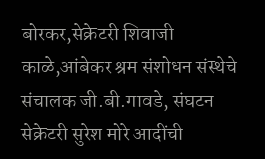बोरकर,सेक्रेटरी शिवाजी काळे,आंबेकर श्रम संशोधन संस्थेचे संचालक जी.बी.गावडे, संघटन सेक्रेटरी सुरेश मोरे आदींची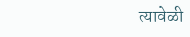त्यावेळी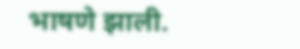भाषणे झाली.